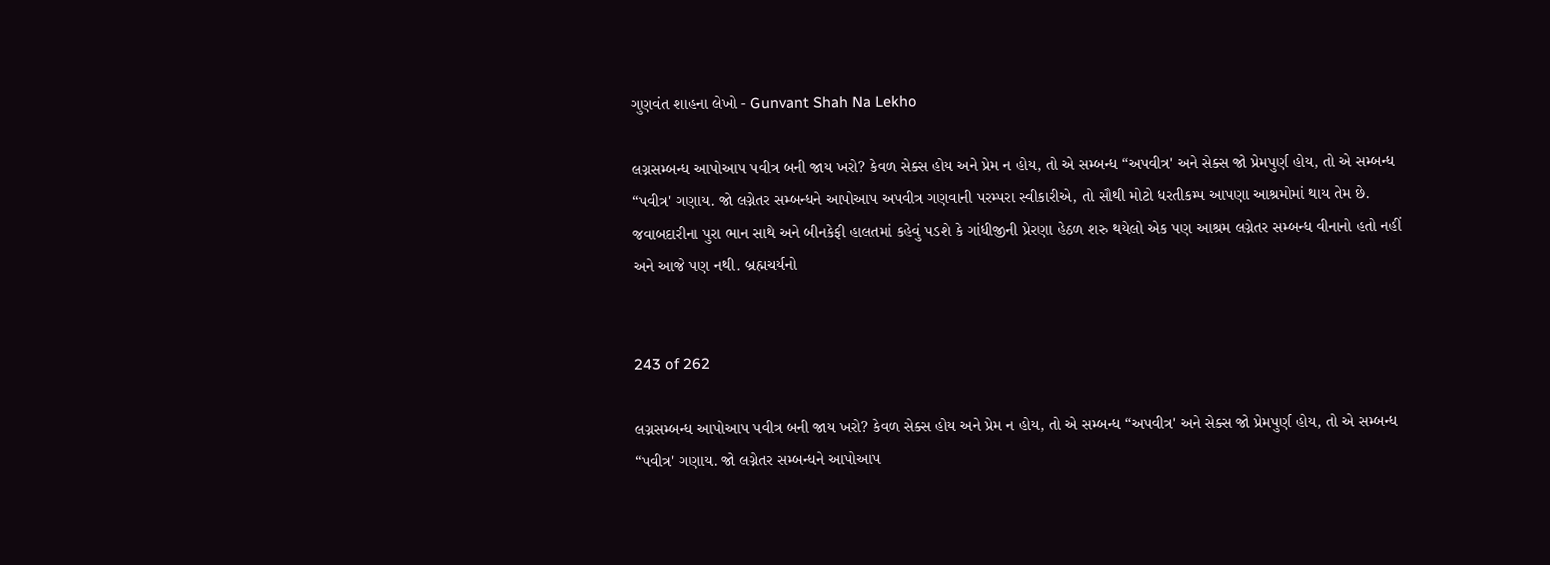ગુણવંત શાહના લેખો - Gunvant Shah Na Lekho

લગ્નસમ્બન્ધ આપોઆપ પવીત્ર બની જાય ખરો? કેવળ સેક્સ હોય અને પ્રેમ ન હોય, તો એ સમ્બન્ધ “અપવીત્ર' અને સેક્સ જો પ્રેમપુર્ણ હોય, તો એ સમ્બન્ધ “પવીત્ર' ગણાય. જો લગ્નેતર સમ્બન્ધને આપોઆપ અપવીત્ર ગણવાની પરમ્પરા સ્વીકારીએ, તો સૌથી મોટો ધરતીકમ્પ આપણા આશ્રમોમાં થાય તેમ છે. જવાબદારીના પુરા ભાન સાથે અને બીનકેફી હાલતમાં કહેવું પડશે કે ગાંધીજીની પ્રેરણા હેઠળ શરુ થયેલો એક પણ આશ્રમ લગ્નેતર સમ્બન્ધ વીનાનો હતો નહીં અને આજે પણ નથી. બ્રહ્મચર્યનો


243 of 262

લગ્નસમ્બન્ધ આપોઆપ પવીત્ર બની જાય ખરો? કેવળ સેક્સ હોય અને પ્રેમ ન હોય, તો એ સમ્બન્ધ “અપવીત્ર' અને સેક્સ જો પ્રેમપુર્ણ હોય, તો એ સમ્બન્ધ “પવીત્ર' ગણાય. જો લગ્નેતર સમ્બન્ધને આપોઆપ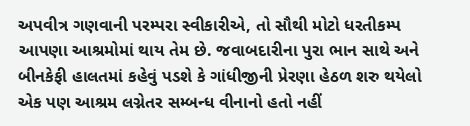અપવીત્ર ગણવાની પરમ્પરા સ્વીકારીએ, તો સૌથી મોટો ધરતીકમ્પ આપણા આશ્રમોમાં થાય તેમ છે. જવાબદારીના પુરા ભાન સાથે અને બીનકેફી હાલતમાં કહેવું પડશે કે ગાંધીજીની પ્રેરણા હેઠળ શરુ થયેલો એક પણ આશ્રમ લગ્નેતર સમ્બન્ધ વીનાનો હતો નહીં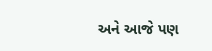અને આજે પણ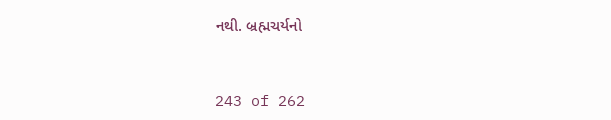નથી. બ્રહ્મચર્યનો


243 of 262